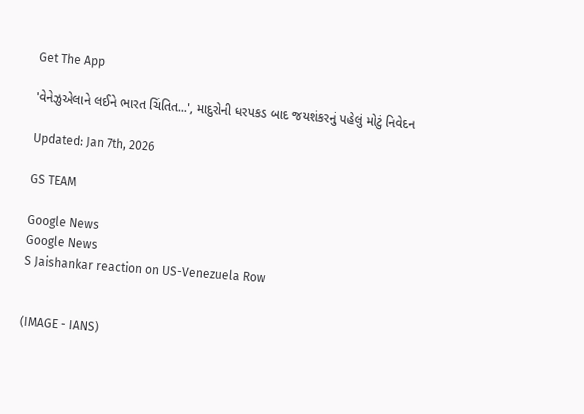Get The App

'વેનેઝુએલાને લઈને ભારત ચિંતિત...', માદુરોની ધરપકડ બાદ જયશંકરનું પહેલું મોટું નિવેદન

Updated: Jan 7th, 2026

GS TEAM

Google News
Google News
S Jaishankar reaction on US-Venezuela Row


(IMAGE - IANS)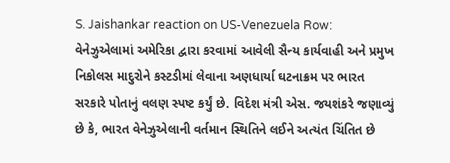S. Jaishankar reaction on US-Venezuela Row: વેનેઝુએલામાં અમેરિકા દ્વારા કરવામાં આવેલી સૈન્ય કાર્યવાહી અને પ્રમુખ નિકોલસ માદુરોને કસ્ટડીમાં લેવાના અણધાર્યા ઘટનાક્રમ પર ભારત સરકારે પોતાનું વલણ સ્પષ્ટ કર્યું છે. વિદેશ મંત્રી એસ. જયશંકરે જણાવ્યું છે કે, ભારત વેનેઝુએલાની વર્તમાન સ્થિતિને લઈને અત્યંત ચિંતિત છે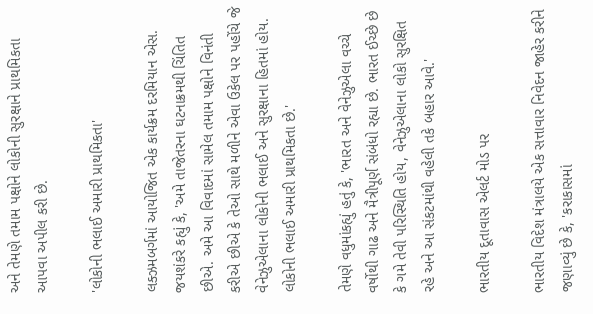અને તેમણે તમામ પક્ષોને લોકોની સુરક્ષાને પ્રાથમિકતા આપવા અપીલ કરી છે.

'લોકોની ભલાઈ અમારી પ્રાથમિકતા'

લક્ઝમબર્ગમાં આયોજિત એક કાર્યક્રમ દરમિયાન એસ. જયશંકરે કહ્યું કે, 'અમે તાજેતરના ઘટનાક્રમથી ચિંતિત છીએ. અમે આ વિવાદમાં સામેલ તમામ પક્ષોને વિનંતી કરીએ છીએ કે તેઓ સાથે મળીને એવા ઉકેલ પર પહોંચે જે વેનેઝુએલાના લોકોની ભલાઈ અને સુરક્ષાના હિતમાં હોય. લોકોની ભલાઈ અમારી પ્રાથમિકતા છે.'

તેમણે વધુમાંકહ્યું હતું કે, 'ભારત અને વેનેઝુએલા વચ્ચે વર્ષોથી ગાઢ અને મૈત્રીપૂર્ણ સંબંધો રહ્યા છે. ભારત ઈચ્છે છે કે ગમે તેવી પરિસ્થિતિ હોય, વેનેઝુએલાના લોકો સુરક્ષિત રહે અને આ સંકટમાંથી વહેલી તકે બહાર આવે.'

ભારતીય દૂતાવાસ એલર્ટ મોડ પર

ભારતીય વિદેશ મંત્રાલયે એક સત્તાવાર નિવેદન જાહેર કરીને જણાવ્યું છે કે, 'કરાકાસમાં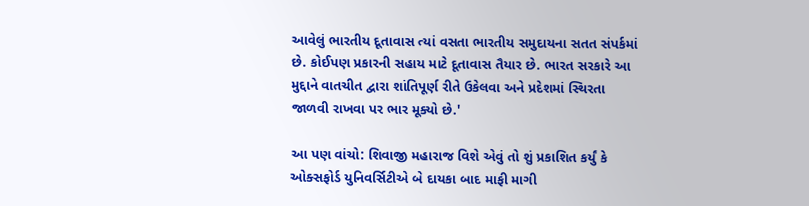આવેલું ભારતીય દૂતાવાસ ત્યાં વસતા ભારતીય સમુદાયના સતત સંપર્કમાં છે. કોઈપણ પ્રકારની સહાય માટે દૂતાવાસ તૈયાર છે. ભારત સરકારે આ મુદ્દાને વાતચીત દ્વારા શાંતિપૂર્ણ રીતે ઉકેલવા અને પ્રદેશમાં સ્થિરતા જાળવી રાખવા પર ભાર મૂક્યો છે.'

આ પણ વાંચો: શિવાજી મહારાજ વિશે એવું તો શું પ્રકાશિત કર્યું કે ઓક્સફોર્ડ યુનિવર્સિટીએ બે દાયકા બાદ માફી માગી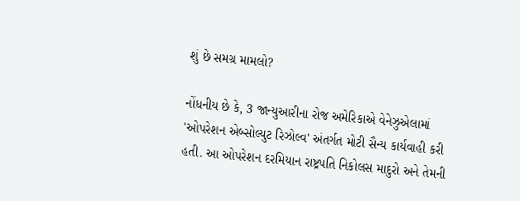શું છે સમગ્ર મામલો?

નોંધનીય છે કે, 3 જાન્યુઆરીના રોજ અમેરિકાએ વેનેઝુએલામાં 'ઓપરેશન એબ્સોલ્યુટ રિઝોલ્વ' અંતર્ગત મોટી સૈન્ય કાર્યવાહી કરી હતી. આ ઓપરેશન દરમિયાન રાષ્ટ્રપતિ નિકોલસ માદુરો અને તેમની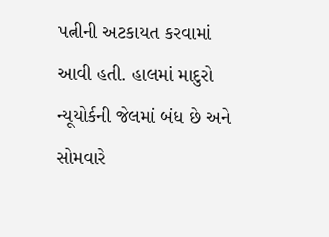પત્નીની અટકાયત કરવામાં આવી હતી. હાલમાં માદુરો ન્યૂયોર્કની જેલમાં બંધ છે અને સોમવારે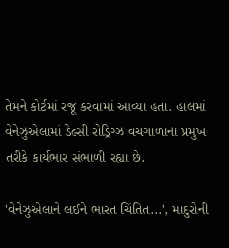તેમને કોર્ટમાં રજૂ કરવામાં આવ્યા હતા. હાલમાં વેનેઝુએલામાં ડેલ્સી રોડ્રિગ્ઝ વચગાળાના પ્રમુખ તરીકે કાર્યભાર સંભાળી રહ્યા છે.

'વેનેઝુએલાને લઈને ભારત ચિંતિત...', માદુરોની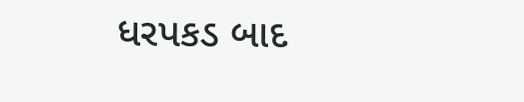ધરપકડ બાદ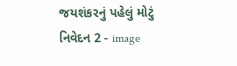જયશંકરનું પહેલું મોટું નિવેદન 2 - image